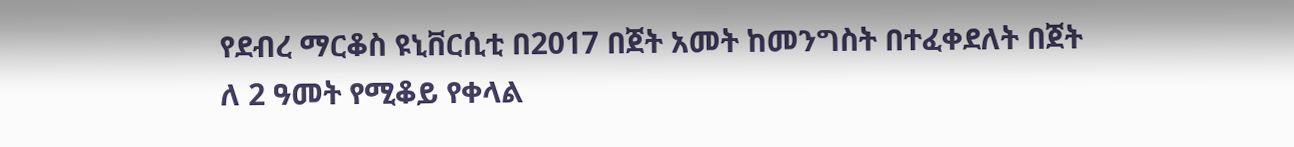የደብረ ማርቆስ ዩኒቨርሲቲ በ2017 በጀት አመት ከመንግስት በተፈቀደለት በጀት ለ 2 ዓመት የሚቆይ የቀላል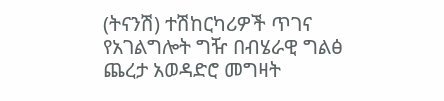(ትናንሽ) ተሽከርካሪዎች ጥገና የአገልግሎት ግዥ በብሄራዊ ግልፅ ጨረታ አወዳድሮ መግዛት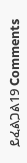ይፈልጋል19 Comments